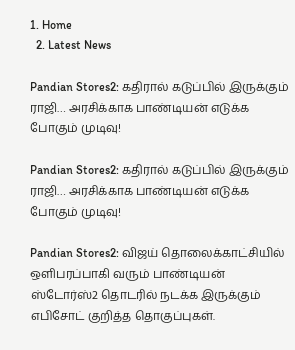1. Home
  2. Latest News

Pandian Stores2: கதிரால் கடுப்பில் இருக்கும் ராஜி… அரசிக்காக பாண்டியன் எடுக்க போகும் முடிவு!

Pandian Stores2: கதிரால் கடுப்பில் இருக்கும் ராஜி… அரசிக்காக பாண்டியன் எடுக்க போகும் முடிவு!

Pandian Stores2: விஜய் தொலைக்காட்சியில் ஒளிபரப்பாகி வரும் பாண்டியன் ஸ்டோர்ஸ்2 தொடரில் நடக்க இருக்கும் எபிசோட் குறித்த தொகுப்புகள்.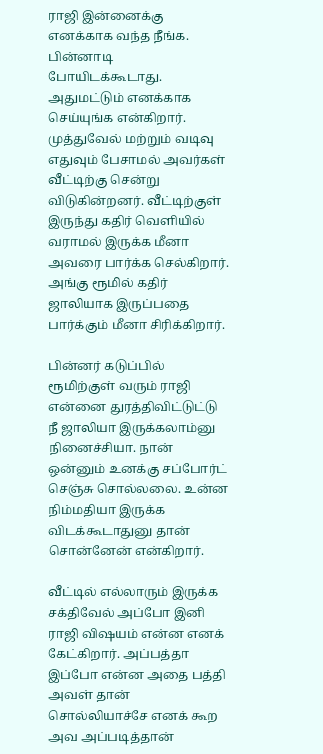ராஜி இன்னைக்கு எனக்காக வந்த நீங்க. பின்னாடி போயிடக்கூடாது. அதுமட்டும் எனக்காக செய்யுங்க என்கிறார். முத்துவேல் மற்றும் வடிவு எதுவும் பேசாமல் அவர்கள் வீட்டிற்கு சென்று விடுகின்றனர். வீட்டிற்குள் இருந்து கதிர் வெளியில் வராமல் இருக்க மீனா அவரை பார்க்க செல்கிறார். அங்கு ரூமில் கதிர் ஜாலியாக இருப்பதை பார்க்கும் மீனா சிரிக்கிறார்.

பின்னர் கடுப்பில் ரூமிற்குள் வரும் ராஜி என்னை துரத்திவிட்டுட்டு நீ ஜாலியா இருக்கலாம்னு நினைச்சியா. நான் ஒன்னும் உனக்கு சப்போர்ட் செஞ்சு சொல்லலை. உன்ன நிம்மதியா இருக்க விடக்கூடாதுனு தான் சொன்னேன் என்கிறார்.

வீட்டில் எல்லாரும் இருக்க சக்திவேல் அப்போ இனி ராஜி விஷயம் என்ன எனக் கேட்கிறார். அப்பத்தா இப்போ என்ன அதை பத்தி அவள் தான் சொல்லியாச்சே எனக் கூற அவ அப்படித்தான்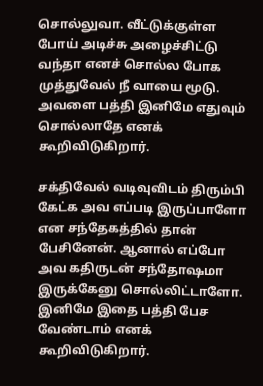சொல்லுவா. வீட்டுக்குள்ள போய் அடிச்சு அழைச்சிட்டு வந்தா எனச் சொல்ல போக முத்துவேல் நீ வாயை மூடு. அவளை பத்தி இனிமே எதுவும் சொல்லாதே எனக் கூறிவிடுகிறார்.

சக்திவேல் வடிவுவிடம் திரும்பி கேட்க அவ எப்படி இருப்பாளோ என சந்தேகத்தில் தான் பேசினேன். ஆனால் எப்போ அவ கதிருடன் சந்தோஷமா இருக்கேனு சொல்லிட்டாளோ. இனிமே இதை பத்தி பேச வேண்டாம் எனக் கூறிவிடுகிறார்.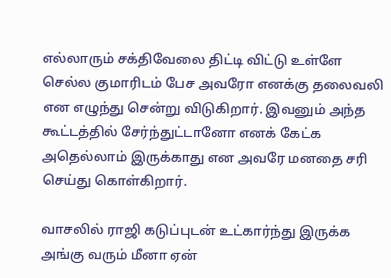எல்லாரும் சக்திவேலை திட்டி விட்டு உள்ளே செல்ல குமாரிடம் பேச அவரோ எனக்கு தலைவலி என எழுந்து சென்று விடுகிறார். இவனும் அந்த கூட்டத்தில் சேர்ந்துட்டானோ எனக் கேட்க அதெல்லாம் இருக்காது என அவரே மனதை சரி செய்து கொள்கிறார்.

வாசலில் ராஜி கடுப்புடன் உட்கார்ந்து இருக்க அங்கு வரும் மீனா ஏன்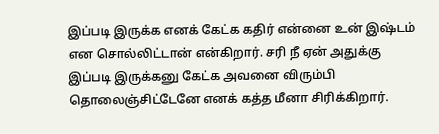இப்படி இருக்க எனக் கேட்க கதிர் என்னை உன் இஷ்டம் என சொல்லிட்டான் என்கிறார். சரி நீ ஏன் அதுக்கு இப்படி இருக்கனு கேட்க அவனை விரும்பி தொலைஞ்சிட்டேனே எனக் கத்த மீனா சிரிக்கிறார்.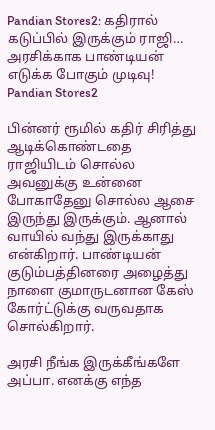Pandian Stores2: கதிரால் கடுப்பில் இருக்கும் ராஜி… அரசிக்காக பாண்டியன் எடுக்க போகும் முடிவு!
Pandian Stores2

பின்னர் ரூமில் கதிர் சிரித்து ஆடிக்கொண்டதை ராஜியிடம் சொல்ல அவனுக்கு உன்னை போகாதேனு சொல்ல ஆசை இருந்து இருக்கும். ஆனால் வாயில் வந்து இருக்காது என்கிறார். பாண்டியன் குடும்பத்தினரை அழைத்து நாளை குமாருடனான கேஸ் கோர்ட்டுக்கு வருவதாக சொல்கிறார்.

அரசி நீங்க இருக்கீங்களே அப்பா. எனக்கு எந்த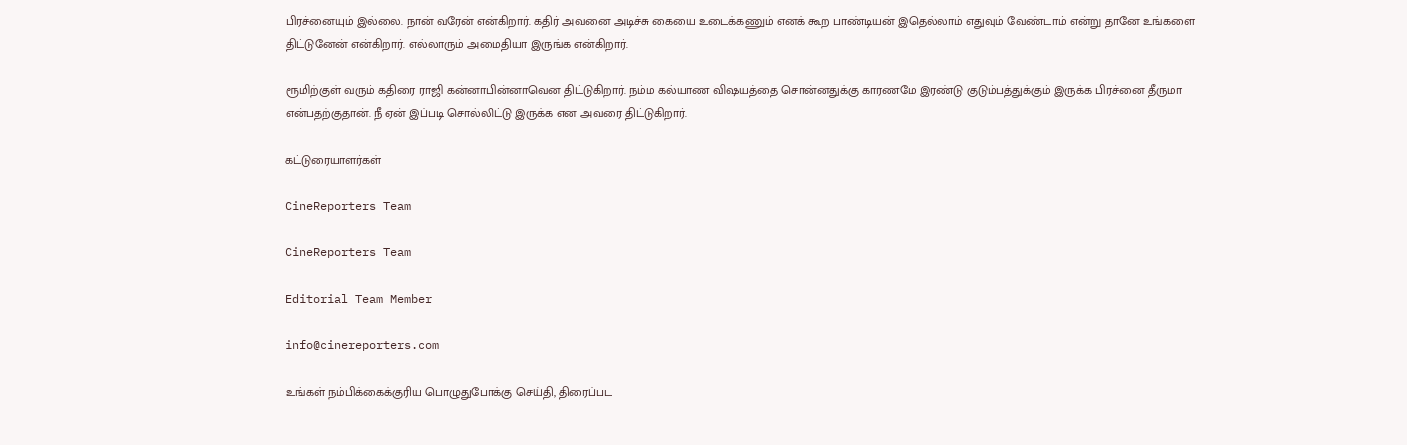பிரச்னையும் இல்லை. நான் வரேன் என்கிறார். கதிர் அவனை அடிச்சு கையை உடைக்கணும் எனக் கூற பாண்டியன் இதெல்லாம் எதுவும் வேண்டாம் என்று தானே உங்களை திட்டுனேன் என்கிறார். எல்லாரும் அமைதியா இருங்க என்கிறார்.

ரூமிற்குள் வரும் கதிரை ராஜி கன்னாபின்னாவென திட்டுகிறார். நம்ம கல்யாண விஷயத்தை சொன்னதுக்கு காரணமே இரண்டு குடும்பத்துக்கும் இருக்க பிரச்னை தீருமா என்பதற்குதான். நீ ஏன் இப்படி சொல்லிட்டு இருக்க என அவரை திட்டுகிறார்.

கட்டுரையாளர்கள்

CineReporters Team

CineReporters Team

Editorial Team Member

info@cinereporters.com

உங்கள் நம்பிக்கைக்குரிய பொழுதுபோக்கு செய்தி, திரைப்பட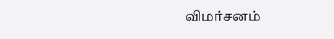விமர்சனம்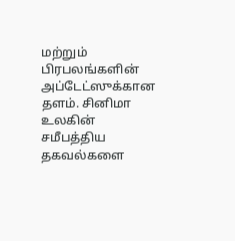மற்றும் பிரபலங்களின் அப்டேட்ஸுக்கான தளம். சினிமா உலகின் சமீபத்திய தகவல்களை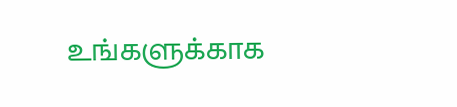உங்களுக்காக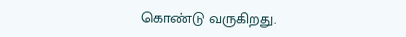கொண்டு வருகிறது.